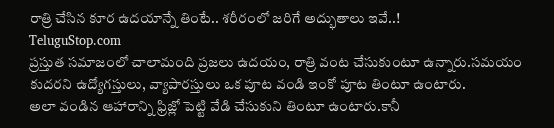రాత్రి చేసిన కూర ఉదయాన్నే తింటే.. శరీరంలో జరిగే అద్భుతాలు ఇవే..!
TeluguStop.com
ప్రస్తుత సమాజంలో చాలామంది ప్రజలు ఉదయం, రాత్రి వంట చేసుకుంటూ ఉన్నారు.సమయం కుదరని ఉద్యోగస్తులు, వ్యాపారస్తులు ఒక పూట వండి ఇంకో పూట తింటూ ఉంటారు.
అలా వండిన ఆహారాన్ని ఫ్రిజ్లో పెట్టి వేడి చేసుకుని తింటూ ఉంటారు.కానీ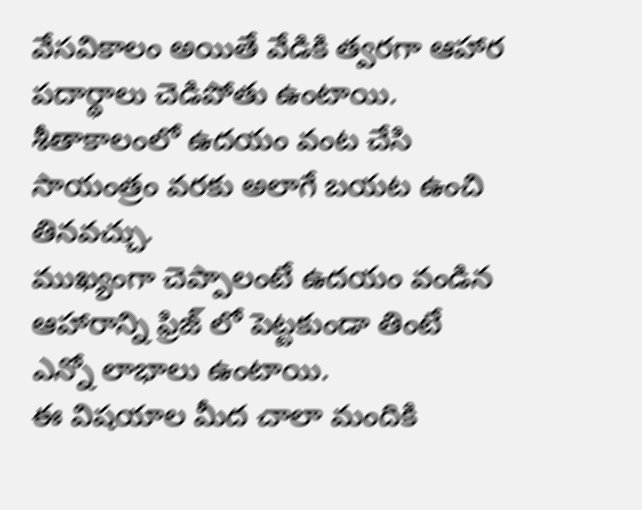వేసవికాలం అయితే వేడికి త్వరగా ఆహార పదార్థాలు చెడిపోతు ఉంటాయి.
శీతాకాలంలో ఉదయం వంట చేసి సాయంత్రం వరకు అలాగే బయట ఉంచి తినవచ్చు.
ముఖ్యంగా చెప్పాలంటే ఉదయం వండిన ఆహారాన్ని ఫ్రిజ్ లో పెట్టకుండా తింటే ఎన్నో లాభాలు ఉంటాయి.
ఈ విషయాల మీద చాలా మందికి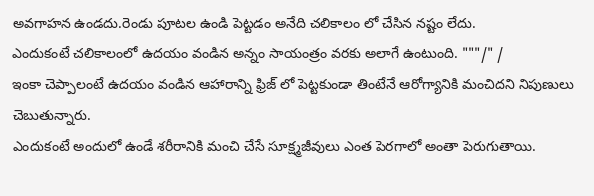అవగాహన ఉండదు.రెండు పూటల ఉండి పెట్టడం అనేది చలికాలం లో చేసిన నష్టం లేదు.
ఎందుకంటే చలికాలంలో ఉదయం వండిన అన్నం సాయంత్రం వరకు అలాగే ఉంటుంది. """/" /
ఇంకా చెప్పాలంటే ఉదయం వండిన ఆహారాన్ని ఫ్రిజ్ లో పెట్టకుండా తింటేనే ఆరోగ్యానికి మంచిదని నిపుణులు చెబుతున్నారు.
ఎందుకంటే అందులో ఉండే శరీరానికి మంచి చేసే సూక్ష్మజీవులు ఎంత పెరగాలో అంతా పెరుగుతాయి.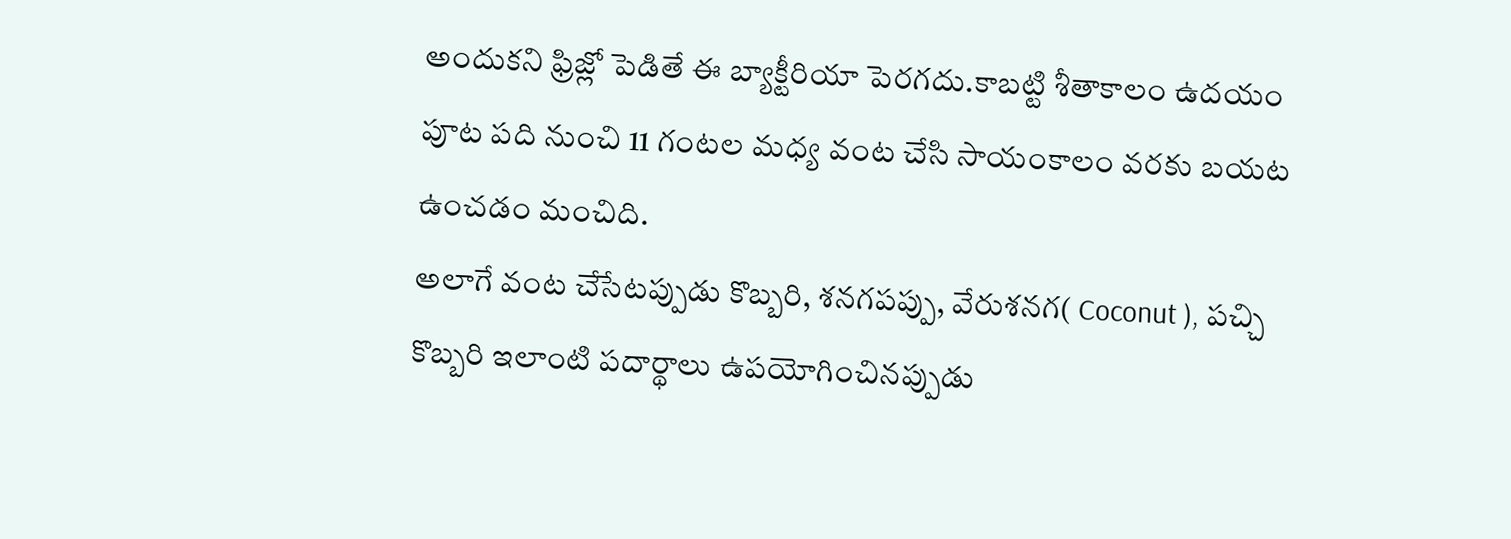అందుకని ఫ్రిజ్లో పెడితే ఈ బ్యాక్టీరియా పెరగదు.కాబట్టి శీతాకాలం ఉదయం పూట పది నుంచి 11 గంటల మధ్య వంట చేసి సాయంకాలం వరకు బయట ఉంచడం మంచిది.
అలాగే వంట చేసేటప్పుడు కొబ్బరి, శనగపప్పు, వేరుశనగ( Coconut ), పచ్చి కొబ్బరి ఇలాంటి పదార్థాలు ఉపయోగించినప్పుడు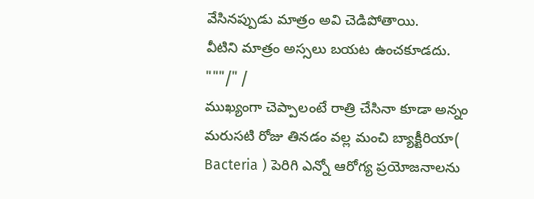వేసినప్పుడు మాత్రం అవి చెడిపోతాయి.
వీటిని మాత్రం అస్సలు బయట ఉంచకూడదు. """/" /
ముఖ్యంగా చెప్పాలంటే రాత్రి చేసినా కూడా అన్నం మరుసటి రోజు తినడం వల్ల మంచి బ్యాక్టీరియా( Bacteria ) పెరిగి ఎన్నో ఆరోగ్య ప్రయోజనాలను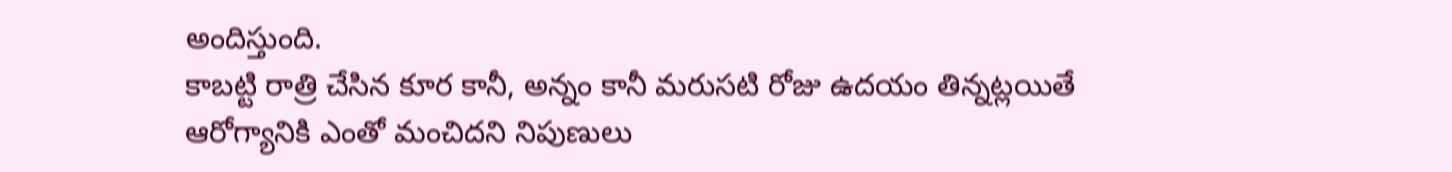అందిస్తుంది.
కాబట్టి రాత్రి చేసిన కూర కానీ, అన్నం కానీ మరుసటి రోజు ఉదయం తిన్నట్లయితే ఆరోగ్యానికి ఎంతో మంచిదని నిపుణులు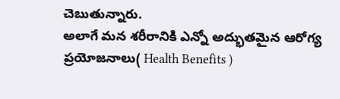చెబుతున్నారు.
అలాగే మన శరీరానికి ఎన్నో అద్భుతమైన ఆరోగ్య ప్రయోజనాలు( Health Benefits )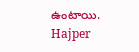ఉంటాయి.
Hajper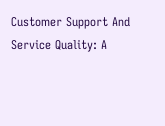Customer Support And Service Quality: A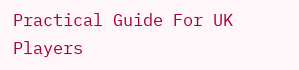Practical Guide For UK Players